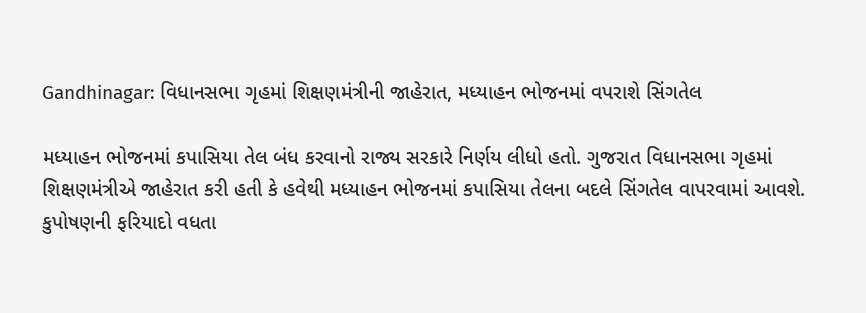Gandhinagar: વિધાનસભા ગૃહમાં શિક્ષણમંત્રીની જાહેરાત, મધ્યાહન ભોજનમાં વપરાશે સિંગતેલ

મધ્યાહન ભોજનમાં કપાસિયા તેલ બંધ કરવાનો રાજ્ય સરકારે નિર્ણય લીધો હતો. ગુજરાત વિધાનસભા ગૃહમાં શિક્ષણમંત્રીએ જાહેરાત કરી હતી કે હવેથી મધ્યાહન ભોજનમાં કપાસિયા તેલના બદલે સિંગતેલ વાપરવામાં આવશે. કુપોષણની ફરિયાદો વધતા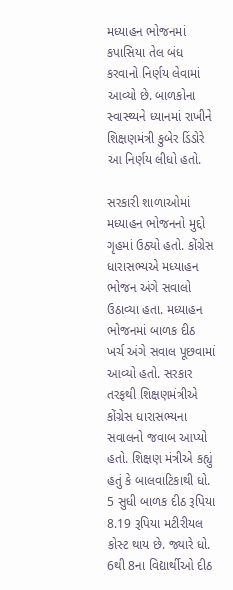મધ્યાહન ભોજનમાં કપાસિયા તેલ બંધ કરવાનો નિર્ણય લેવામાં આવ્યો છે. બાળકોના સ્વાસ્થ્યને ધ્યાનમાં રાખીને શિક્ષણમંત્રી કુબેર ડિંડોરે આ નિર્ણય લીધો હતો.

સરકારી શાળાઓમાં મધ્યાહન ભોજનનો મુદ્દો ગૃહમાં ઉઠ્યો હતો. કોંગ્રેસ ધારાસભ્યએ મધ્યાહન ભોજન અંગે સવાલો ઉઠાવ્યા હતા. મધ્યાહન ભોજનમાં બાળક દીઠ ખર્ચ અંગે સવાલ પૂછવામાં આવ્યો હતો. સરકાર તરફથી શિક્ષણમંત્રીએ કોંગ્રેસ ધારાસભ્યના સવાલનો જવાબ આપ્યો હતો. શિક્ષણ મંત્રીએ કહ્યું હતું કે બાલવાટિકાથી ધો. 5 સુધી બાળક દીઠ રૂપિયા 8.19 રૂપિયા મટીરીયલ કોસ્ટ થાય છે. જ્યારે ધો. 6થી 8ના વિદ્યાર્થીઓ દીઠ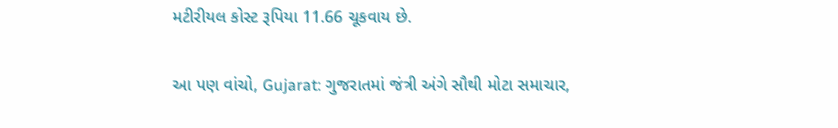મટીરીયલ કોસ્ટ રૂપિયા 11.66 ચૂકવાય છે.

આ પણ વાંચો, Gujarat: ગુજરાતમાં જંત્રી અંગે સૌથી મોટા સમાચાર,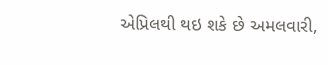એપ્રિલથી થઇ શકે છે અમલવારી,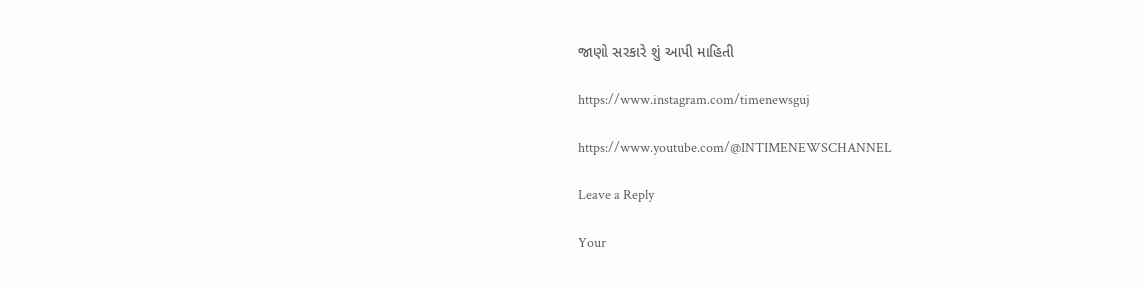જાણો સરકારે શું આપી માહિતી

https://www.instagram.com/timenewsguj

https://www.youtube.com/@INTIMENEWSCHANNEL

Leave a Reply

Your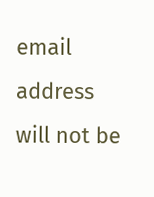email address will not be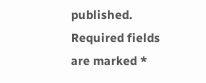published. Required fields are marked *